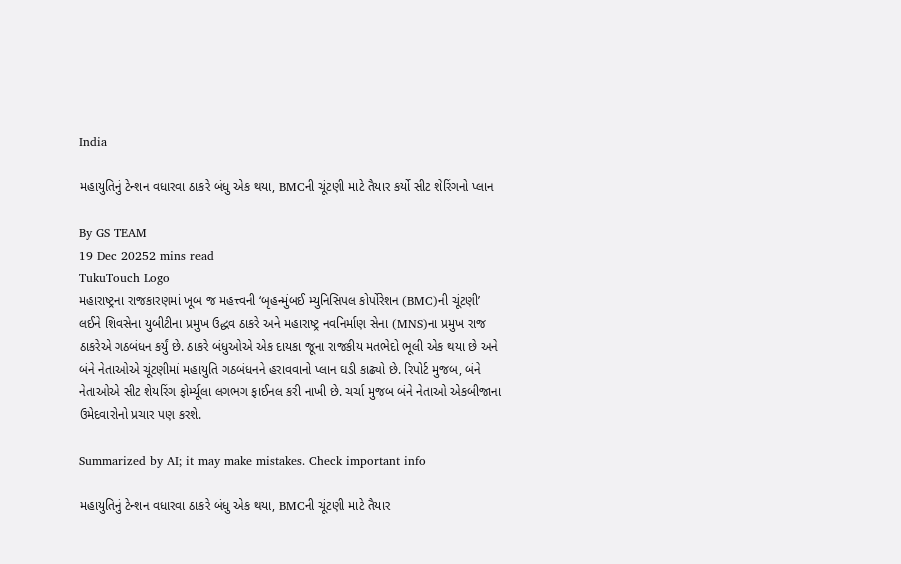India

મહાયુતિનું ટેન્શન વધારવા ઠાકરે બંધુ એક થયા, BMCની ચૂંટણી માટે તૈયાર કર્યો સીટ શેરિંગનો પ્લાન

By GS TEAM
19 Dec 20252 mins read
TukuTouch Logo
મહારાષ્ટ્રના રાજકારણમાં ખૂબ જ મહત્ત્વની ‘બૃહન્મુંબઈ મ્યુનિસિપલ કોર્પોરેશન (BMC)ની ચૂંટણી’ લઈને શિવસેના યુબીટીના પ્રમુખ ઉદ્ધવ ઠાકરે અને મહારાષ્ટ્ર નવનિર્માણ સેના (MNS)ના પ્રમુખ રાજ ઠાકરેએ ગઠબંધન કર્યું છે. ઠાકરે બંધુઓએ એક દાયકા જૂના રાજકીય મતભેદો ભૂલી એક થયા છે અને બંને નેતાઓએ ચૂંટણીમાં મહાયુતિ ગઠબંધનને હરાવવાનો પ્લાન ઘડી કાઢ્યો છે. રિપોર્ટ મુજબ, બંને નેતાઓએ સીટ શેયરિંગ ફોર્મ્યૂલા લગભગ ફાઈનલ કરી નાખી છે. ચર્ચા મુજબ બંને નેતાઓ એકબીજાના ઉમેદવારોનો પ્રચાર પણ કરશે.

Summarized by AI; it may make mistakes. Check important info

મહાયુતિનું ટેન્શન વધારવા ઠાકરે બંધુ એક થયા, BMCની ચૂંટણી માટે તૈયાર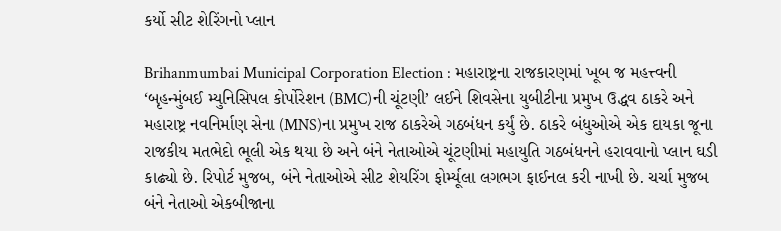કર્યો સીટ શેરિંગનો પ્લાન

Brihanmumbai Municipal Corporation Election : મહારાષ્ટ્રના રાજકારણમાં ખૂબ જ મહત્ત્વની ‘બૃહન્મુંબઈ મ્યુનિસિપલ કોર્પોરેશન (BMC)ની ચૂંટણી’ લઈને શિવસેના યુબીટીના પ્રમુખ ઉદ્ધવ ઠાકરે અને મહારાષ્ટ્ર નવનિર્માણ સેના (MNS)ના પ્રમુખ રાજ ઠાકરેએ ગઠબંધન કર્યું છે. ઠાકરે બંધુઓએ એક દાયકા જૂના રાજકીય મતભેદો ભૂલી એક થયા છે અને બંને નેતાઓએ ચૂંટણીમાં મહાયુતિ ગઠબંધનને હરાવવાનો પ્લાન ઘડી કાઢ્યો છે. રિપોર્ટ મુજબ, બંને નેતાઓએ સીટ શેયરિંગ ફોર્મ્યૂલા લગભગ ફાઈનલ કરી નાખી છે. ચર્ચા મુજબ બંને નેતાઓ એકબીજાના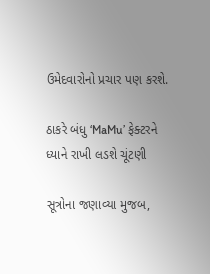ઉમેદવારોનો પ્રચાર પણ કરશે.

ઠાકરે બંધુ ‘MaMu’ ફેક્ટરને ધ્યાને રાખી લડશે ચૂંટણી

સૂત્રોના જણાવ્યા મુજબ,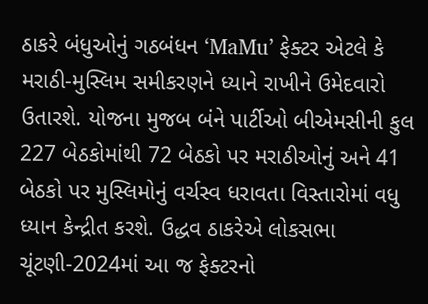ઠાકરે બંધુઓનું ગઠબંધન ‘MaMu’ ફેક્ટર એટલે કે મરાઠી-મુસ્લિમ સમીકરણને ધ્યાને રાખીને ઉમેદવારો ઉતારશે. યોજના મુજબ બંને પાર્ટીઓ બીએમસીની કુલ 227 બેઠકોમાંથી 72 બેઠકો પર મરાઠીઓનું અને 41 બેઠકો પર મુસ્લિમોનું વર્ચસ્વ ધરાવતા વિસ્તારોમાં વધુ ધ્યાન કેન્દ્રીત કરશે. ઉદ્ધવ ઠાકરેએ લોકસભા ચૂંટણી-2024માં આ જ ફેક્ટરનો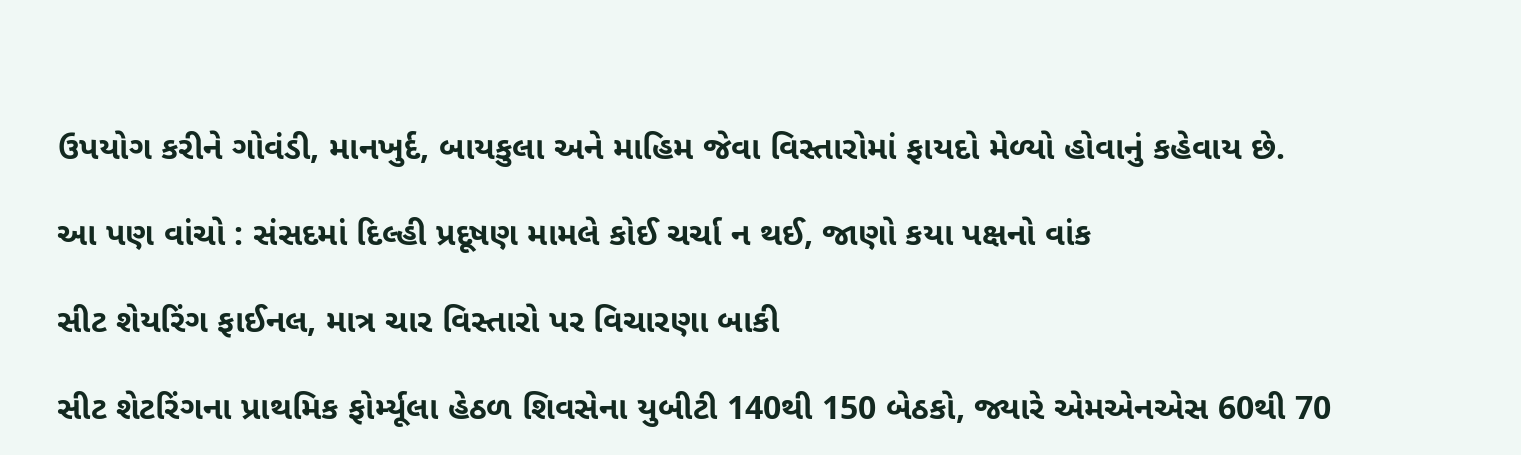ઉપયોગ કરીને ગોવંડી, માનખુર્દ, બાયકુલા અને માહિમ જેવા વિસ્તારોમાં ફાયદો મેળ્યો હોવાનું કહેવાય છે.

આ પણ વાંચો : સંસદમાં દિલ્હી પ્રદૂષણ મામલે કોઈ ચર્ચા ન થઈ, જાણો કયા પક્ષનો વાંક

સીટ શેયરિંગ ફાઈનલ, માત્ર ચાર વિસ્તારો પર વિચારણા બાકી

સીટ શેટરિંગના પ્રાથમિક ફોર્મ્યૂલા હેઠળ શિવસેના યુબીટી 140થી 150 બેઠકો, જ્યારે એમએનએસ 60થી 70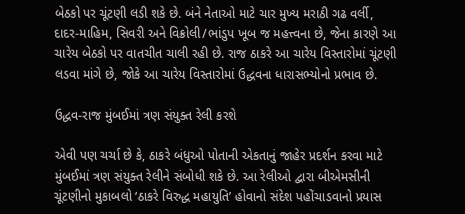બેઠકો પર ચૂંટણી લડી શકે છે. બંને નેતાઓ માટે ચાર મુખ્ય મરાઠી ગઢ વર્લી, દાદર-માહિમ, સિવરી અને વિક્રોલી/ભાંડુપ ખૂબ જ મહત્ત્વના છે, જેના કારણે આ ચારેય બેઠકો પર વાતચીત ચાલી રહી છે. રાજ ઠાકરે આ ચારેય વિસ્તારોમાં ચૂંટણી લડવા માંગે છે, જોકે આ ચારેય વિસ્તારોમાં ઉદ્ધવના ધારાસભ્યોનો પ્રભાવ છે.

ઉદ્ધવ-રાજ મુંબઈમાં ત્રણ સંયુક્ત રેલી કરશે

એવી પણ ચર્ચા છે કે, ઠાકરે બંધુઓ પોતાની એકતાનું જાહેર પ્રદર્શન કરવા માટે મુંબઈમાં ત્રણ સંયુક્ત રેલીને સંબોધી શકે છે. આ રેલીઓ દ્વારા બીએમસીની ચૂંટણીનો મુકાબલો ‘ઠાકરે વિરુદ્ધ મહાયુતિ’ હોવાનો સંદેશ પહોંચાડવાનો પ્રયાસ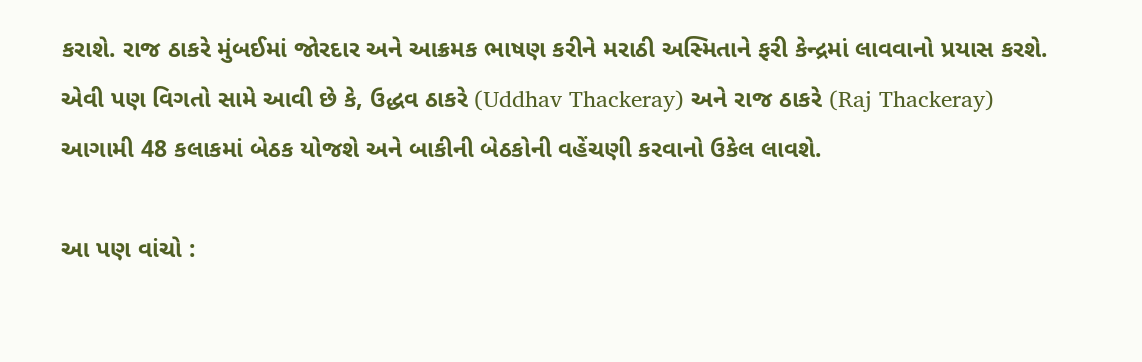કરાશે. રાજ ઠાકરે મુંબઈમાં જોરદાર અને આક્રમક ભાષણ કરીને મરાઠી અસ્મિતાને ફરી કેન્દ્રમાં લાવવાનો પ્રયાસ કરશે. એવી પણ વિગતો સામે આવી છે કે, ઉદ્ધવ ઠાકરે (Uddhav Thackeray) અને રાજ ઠાકરે (Raj Thackeray) આગામી 48 કલાકમાં બેઠક યોજશે અને બાકીની બેઠકોની વહેંચણી કરવાનો ઉકેલ લાવશે.

આ પણ વાંચો :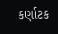કર્ણાટક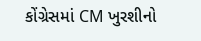કોંગ્રેસમાં CM ખુરશીનો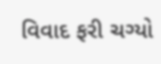વિવાદ ફરી ચગ્યો